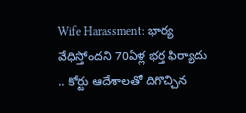Wife Harassment: భార్య వేధిస్తోందని 70ఏళ్ల భర్త ఫిర్యాదు .. కోర్టు ఆదేశాలతో దిగొచ్చిన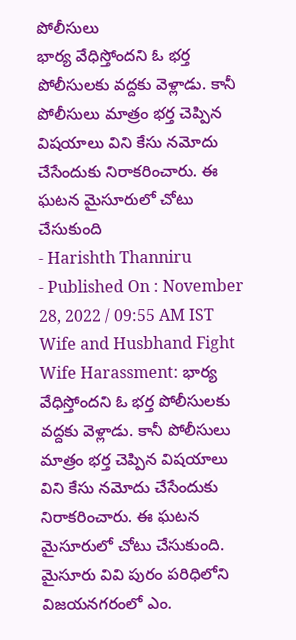పోలీసులు
భార్య వేధిస్తోందని ఓ భర్త పోలీసులకు వద్దకు వెళ్లాడు. కానీ పోలీసులు మాత్రం భర్త చెప్పిన విషయాలు విని కేసు నమోదు చేసేందుకు నిరాకరించారు. ఈ ఘటన మైసూరులో చోటు చేసుకుంది
- Harishth Thanniru
- Published On : November 28, 2022 / 09:55 AM IST
Wife and Husbhand Fight
Wife Harassment: భార్య వేధిస్తోందని ఓ భర్త పోలీసులకు వద్దకు వెళ్లాడు. కానీ పోలీసులు మాత్రం భర్త చెప్పిన విషయాలు విని కేసు నమోదు చేసేందుకు నిరాకరించారు. ఈ ఘటన మైసూరులో చోటు చేసుకుంది. మైసూరు వివి పురం పరిధిలోని విజయనగరంలో ఎం.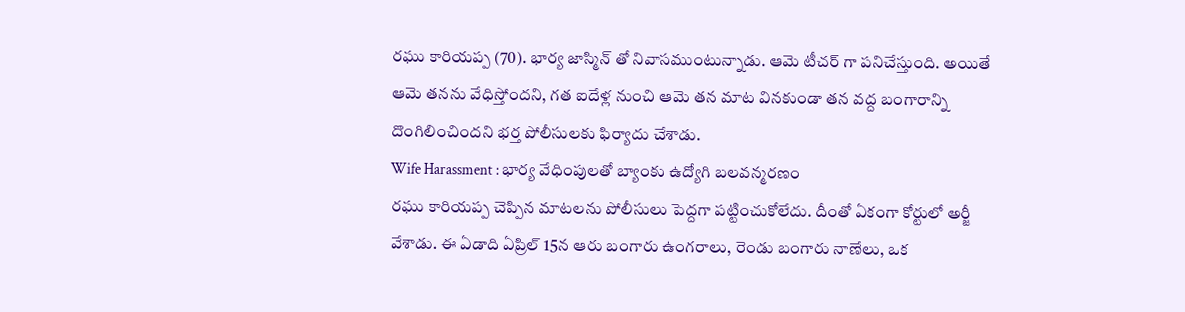రఘు కారియప్ప (70). భార్య జాస్మిన్ తో నివాసముంటున్నాడు. ఆమె టీచర్ గా పనిచేస్తుంది. అయితే ఆమె తనను వేధిస్తోందని, గత ఐదేళ్ల నుంచి ఆమె తన మాట వినకుండా తన వద్ద బంగారాన్ని దొంగిలించిందని భర్త పోలీసులకు ఫిర్యాదు చేశాడు.
Wife Harassment : భార్య వేధింపులతో బ్యాంకు ఉద్యోగి బలవన్మరణం
రఘు కారియప్ప చెప్పిన మాటలను పోలీసులు పెద్దగా పట్టించుకోలేదు. దీంతో ఏకంగా కోర్టులో అర్జీ వేశాడు. ఈ ఏడాది ఏప్రిల్ 15న ఆరు బంగారు ఉంగరాలు, రెండు బంగారు నాణేలు, ఒక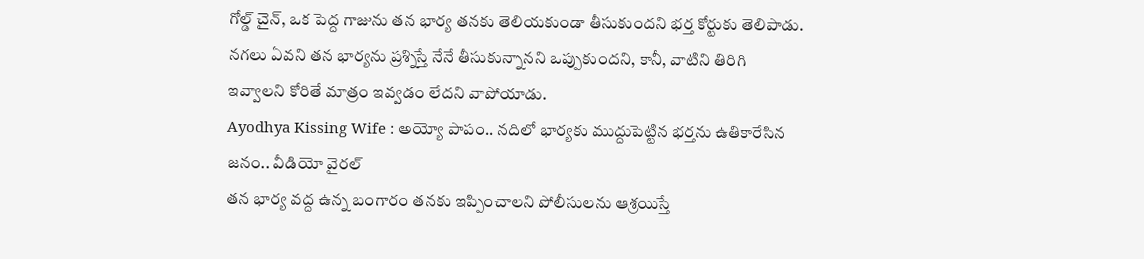గోల్డ్ చైన్, ఒక పెద్ద గాజును తన భార్య తనకు తెలియకుండా తీసుకుందని భర్త కోర్టుకు తెలిపాడు. నగలు ఏవని తన భార్యను ప్రశ్నిస్తే నేనే తీసుకున్నానని ఒప్పుకుందని, కానీ, వాటిని తిరిగి ఇవ్వాలని కోరితే మాత్రం ఇవ్వడం లేదని వాపోయాడు.
Ayodhya Kissing Wife : అయ్యో పాపం.. నదిలో భార్యకు ముద్దుపెట్టిన భర్తను ఉతికారేసిన జనం.. వీడియో వైరల్
తన భార్య వద్ద ఉన్న బంగారం తనకు ఇప్పించాలని పోలీసులను ఆశ్రయిస్తే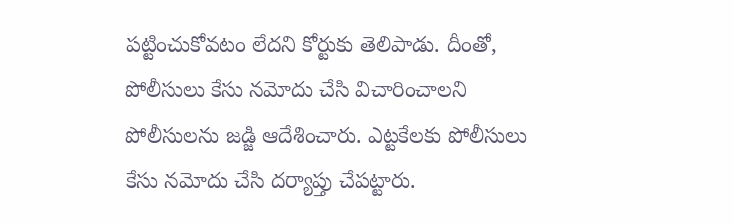పట్టించుకోవటం లేదని కోర్టుకు తెలిపాడు. దీంతో, పోలీసులు కేసు నమోదు చేసి విచారించాలని పోలీసులను జడ్జి ఆదేశించారు. ఎట్టకేలకు పోలీసులు కేసు నమోదు చేసి దర్యాప్తు చేపట్టారు.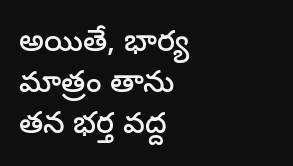అయితే, భార్య మాత్రం తాను తన భర్త వద్ద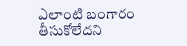ఎలాంటి బంగారం తీసుకోలేదని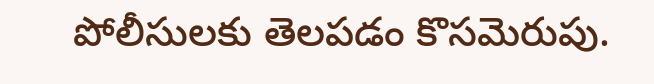పోలీసులకు తెలపడం కొసమెరుపు.